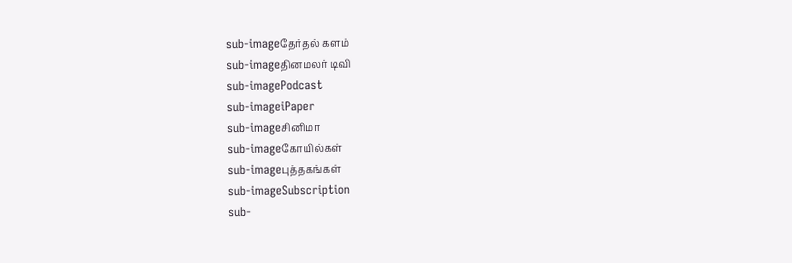sub-imageதேர்தல் களம்
sub-imageதினமலர் டிவி
sub-imagePodcast
sub-imageiPaper
sub-imageசினிமா
sub-imageகோயில்கள்
sub-imageபுத்தகங்கள்
sub-imageSubscription
sub-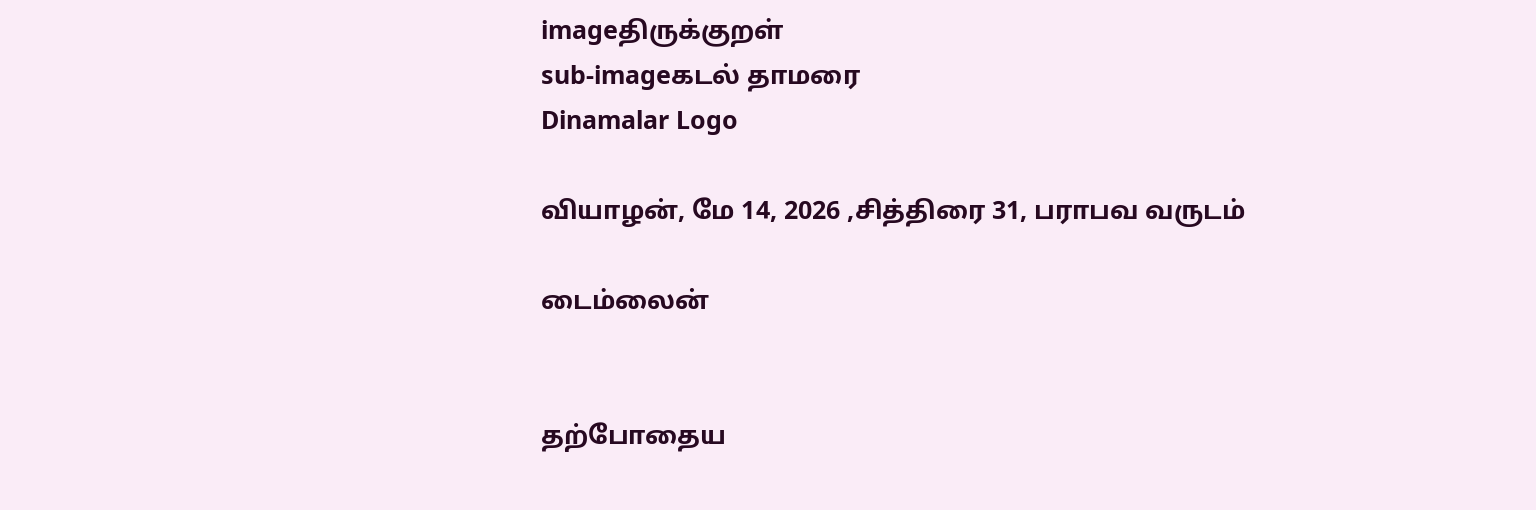imageதிருக்குறள்
sub-imageகடல் தாமரை
Dinamalar Logo

வியாழன், மே 14, 2026 ,சித்திரை 31, பராபவ வருடம்

டைம்லைன்


தற்போதைய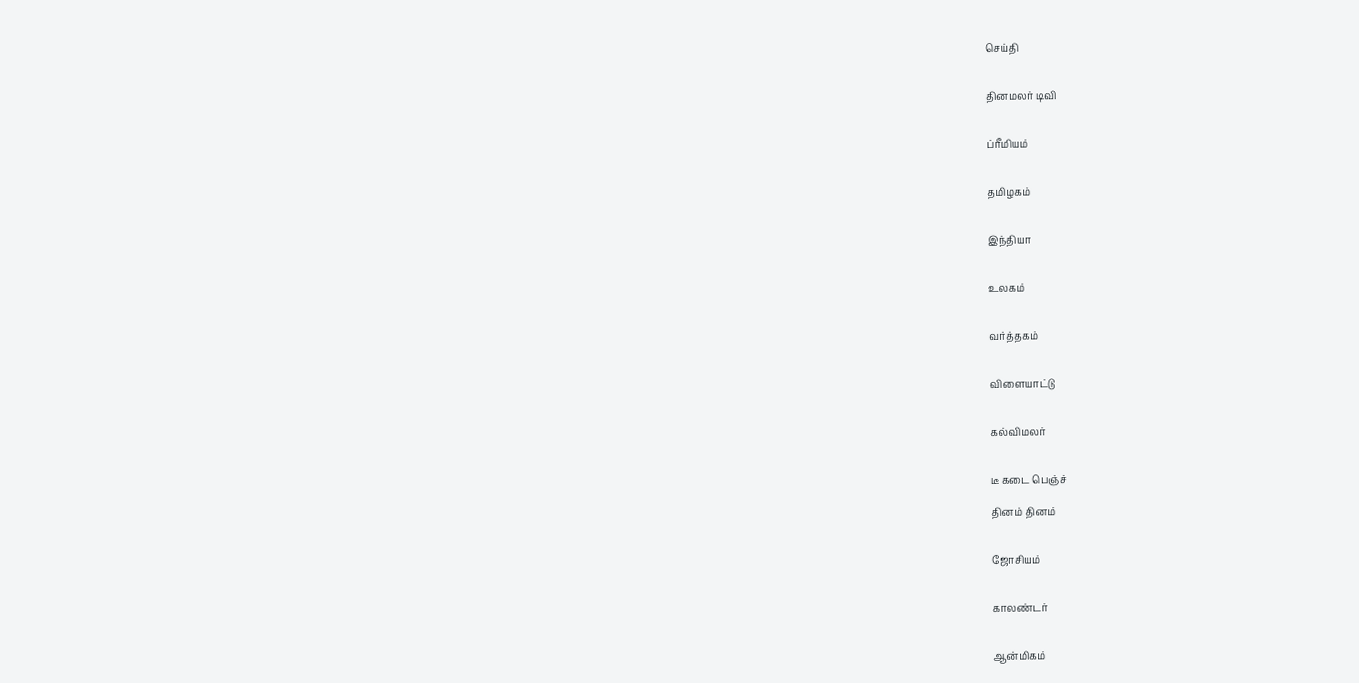செய்தி


தினமலர் டிவி


ப்ரீமியம்


தமிழகம்


இந்தியா


உலகம்


வர்த்தகம்


விளையாட்டு


கல்விமலர்


டீ கடை பெஞ்ச்

தினம் தினம்


ஜோசியம்


காலண்டர்


ஆன்மிகம்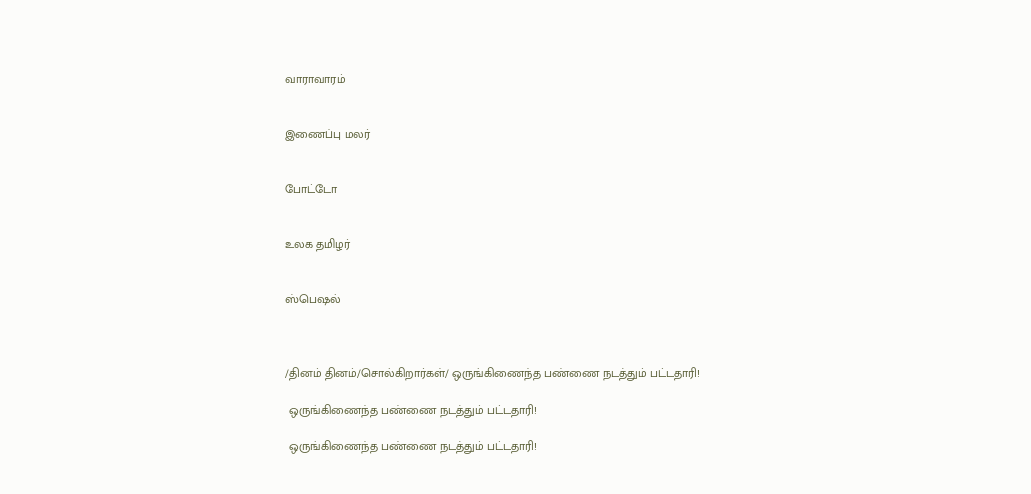வாராவாரம்


இணைப்பு மலர்


போட்டோ


உலக தமிழர்


ஸ்பெஷல்



/தினம் தினம்/சொல்கிறார்கள்/ ஒருங்கிணைந்த பண்ணை நடத்தும் பட்டதாரி!

 ஒருங்கிணைந்த பண்ணை நடத்தும் பட்டதாரி!

 ஒருங்கிணைந்த பண்ணை நடத்தும் பட்டதாரி!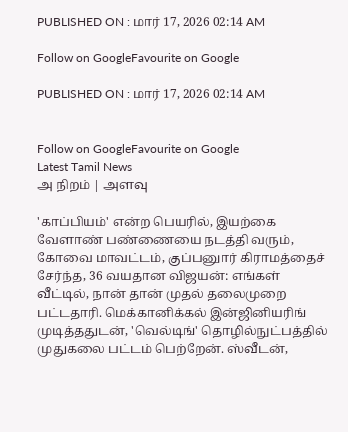PUBLISHED ON : மார் 17, 2026 02:14 AM

Follow on GoogleFavourite on Google

PUBLISHED ON : மார் 17, 2026 02:14 AM


Follow on GoogleFavourite on Google
Latest Tamil News
அ நிறம் | அளவு

'காப்பியம்' என்ற பெயரில், இயற்கை வேளாண் பண்ணையை நடத்தி வரும், கோவை மாவட்டம், குப்பனுார் கிராமத்தைச் சேர்ந்த, 36 வயதான விஜயன்: எங்கள் வீட்டில், நான் தான் முதல் தலைமுறை பட்டதாரி. மெக்கானிக்கல் இன்ஜினியரிங் முடித்ததுடன், 'வெல்டிங்' தொழில்நுட்பத்தில் முதுகலை பட்டம் பெற்றேன். ஸ்வீடன்,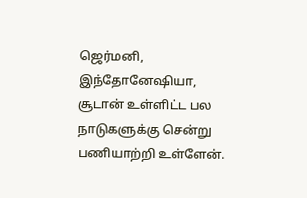ஜெர்மனி, இந்தோனேஷியா, சூடான் உள்ளிட்ட பல நாடுகளுக்கு சென்று பணியாற்றி உள்ளேன்.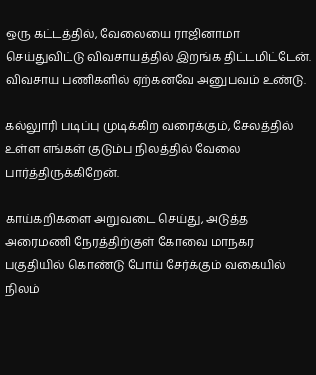ஒரு கட்டத்தில், வேலையை ராஜினாமா செய்துவிட்டு விவசாயத்தில் இறங்க திட்டமிட்டேன். விவசாய பணிகளில் ஏற்கனவே அனுபவம் உண்டு.

கல்லுாரி படிப்பு முடிக்கிற வரைக்கும், சேலத்தில் உள்ள எங்கள் குடும்ப நிலத்தில் வேலை பார்த்திருக்கிறேன்.

காய்கறிகளை அறுவடை செய்து, அடுத்த அரைமணி நேரத்திற்குள் கோவை மாநகர பகுதியில் கொண்டு போய் சேர்க்கும் வகையில் நிலம்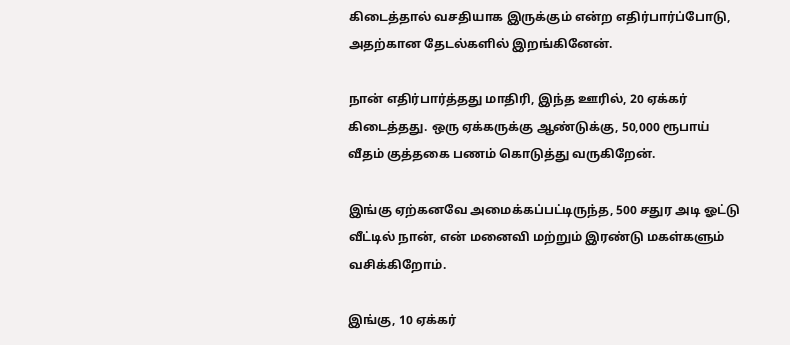கிடைத்தால் வசதியாக இருக்கும் என்ற எதிர்பார்ப்போடு, அதற்கான தேடல்களில் இறங்கினேன்.

நான் எதிர்பார்த்தது மாதிரி, இந்த ஊரில், 20 ஏக்கர் கிடைத்தது. ஒரு ஏக்கருக்கு ஆண்டுக்கு, 50,000 ரூபாய் வீதம் குத்தகை பணம் கொடுத்து வருகிறேன்.

இங்கு ஏற்கனவே அமைக்கப்பட்டிருந்த, 500 சதுர அடி ஓட்டு வீட்டில் நான், என் மனைவி மற்றும் இரண்டு மகள்களும் வசிக்கிறோம்.

இங்கு, 10 ஏக்கர்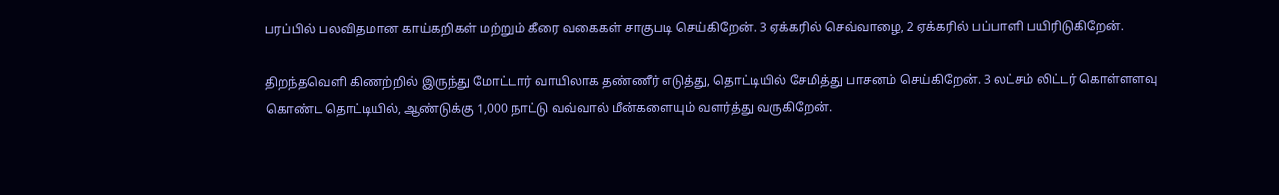பரப்பில் பலவிதமான காய்கறிகள் மற்றும் கீரை வகைகள் சாகுபடி செய்கிறேன். 3 ஏக்கரில் செவ்வாழை, 2 ஏக்கரில் பப்பாளி பயிரிடுகிறேன்.

திறந்தவெளி கிணற்றில் இருந்து மோட்டார் வாயிலாக தண்ணீர் எடுத்து, தொட்டியில் சேமித்து பாசனம் செய்கிறேன். 3 லட்சம் லிட்டர் கொள்ளளவு கொண்ட தொட்டியில், ஆண்டுக்கு 1,000 நாட்டு வவ்வால் மீன்களையும் வளர்த்து வருகிறேன்.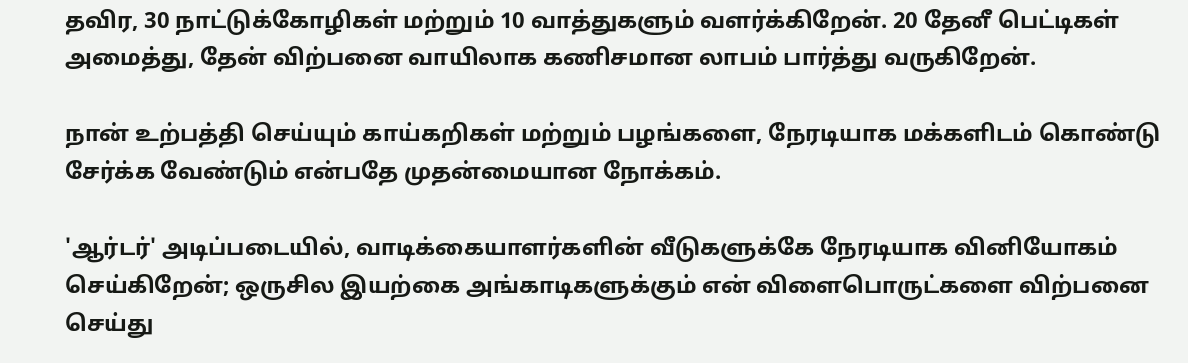தவிர, 30 நாட்டுக்கோழிகள் மற்றும் 10 வாத்துகளும் வளர்க்கிறேன். 20 தேனீ பெட்டிகள் அமைத்து, தேன் விற்பனை வாயிலாக கணிசமான லாபம் பார்த்து வருகிறேன்.

நான் உற்பத்தி செய்யும் காய்கறிகள் மற்றும் பழங்களை, நேரடியாக மக்களிடம் கொண்டு சேர்க்க வேண்டும் என்பதே முதன்மையான நோக்கம்.

'ஆர்டர்' அடிப்படையில், வாடிக்கையாளர்களின் வீடுகளுக்கே நேரடியாக வினியோகம் செய்கிறேன்; ஒருசில இயற்கை அங்காடிகளுக்கும் என் விளைபொருட்களை விற்பனை செய்து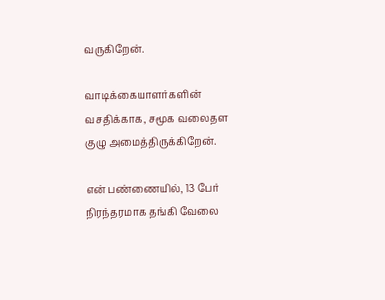வருகிறேன்.

வாடிக்கையாளர்களின் வசதிக்காக, சமூக வலைதள குழு அமைத்திருக்கிறேன்.

என் பண்ணையில், 13 பேர் நிரந்தரமாக தங்கி வேலை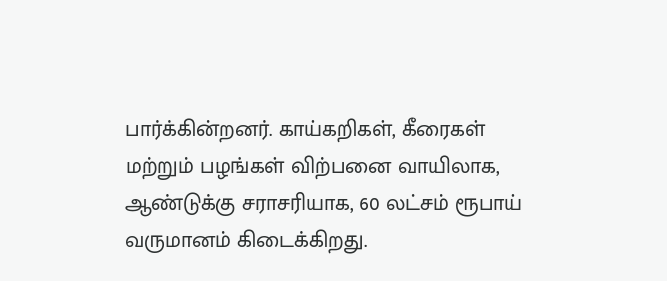பார்க்கின்றனர். காய்கறிகள், கீரைகள் மற்றும் பழங்கள் விற்பனை வாயிலாக, ஆண்டுக்கு சராசரியாக, 60 லட்சம் ரூபாய் வருமானம் கிடைக்கிறது.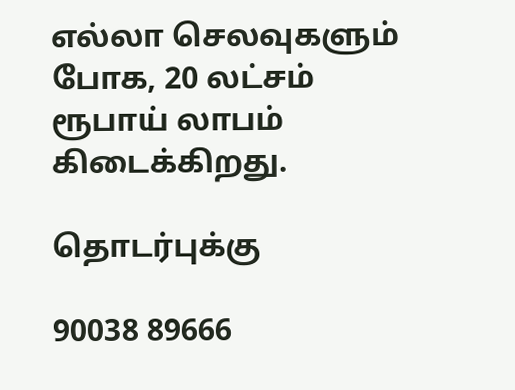எல்லா செலவுகளும் போக, 20 லட்சம் ரூபாய் லாபம் கிடைக்கிறது.

தொடர்புக்கு

90038 89666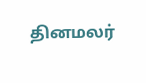தினமலர்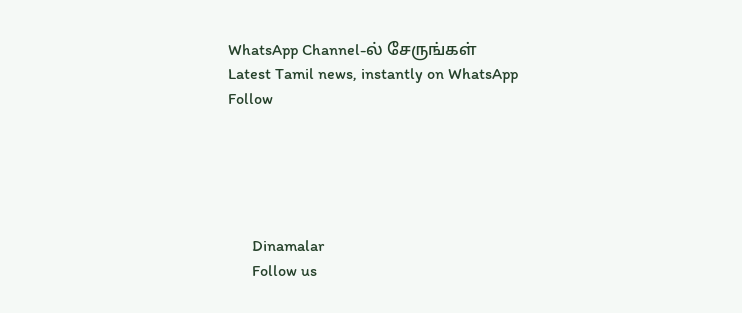WhatsApp Channel-ல் சேருங்கள்
Latest Tamil news, instantly on WhatsApp
Follow





      Dinamalar
      Follow us